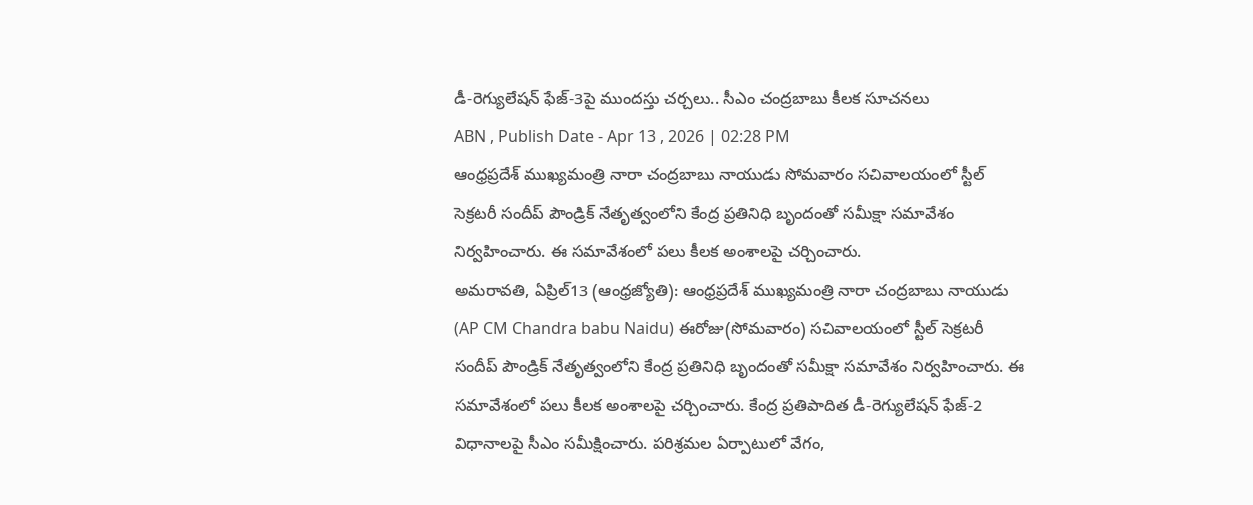డీ-రెగ్యులేషన్ ఫేజ్-3పై ముందస్తు చర్చలు.. సీఎం చంద్రబాబు కీలక సూచనలు
ABN , Publish Date - Apr 13 , 2026 | 02:28 PM
ఆంధ్రప్రదేశ్ ముఖ్యమంత్రి నారా చంద్రబాబు నాయుడు సోమవారం సచివాలయంలో స్టీల్ సెక్రటరీ సందీప్ పౌండ్రిక్ నేతృత్వంలోని కేంద్ర ప్రతినిధి బృందంతో సమీక్షా సమావేశం నిర్వహించారు. ఈ సమావేశంలో పలు కీలక అంశాలపై చర్చించారు.
అమరావతి, ఏప్రిల్13 (ఆంధ్రజ్యోతి): ఆంధ్రప్రదేశ్ ముఖ్యమంత్రి నారా చంద్రబాబు నాయుడు (AP CM Chandra babu Naidu) ఈరోజు(సోమవారం) సచివాలయంలో స్టీల్ సెక్రటరీ సందీప్ పౌండ్రిక్ నేతృత్వంలోని కేంద్ర ప్రతినిధి బృందంతో సమీక్షా సమావేశం నిర్వహించారు. ఈ సమావేశంలో పలు కీలక అంశాలపై చర్చించారు. కేంద్ర ప్రతిపాదిత డీ-రెగ్యులేషన్ ఫేజ్-2 విధానాలపై సీఎం సమీక్షించారు. పరిశ్రమల ఏర్పాటులో వేగం,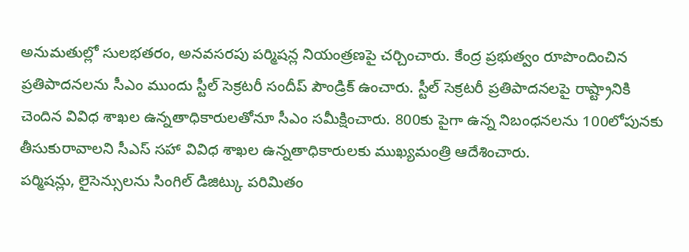అనుమతుల్లో సులభతరం, అనవసరపు పర్మిషన్ల నియంత్రణపై చర్చించారు. కేంద్ర ప్రభుత్వం రూపొందించిన ప్రతిపాదనలను సీఎం ముందు స్టీల్ సెక్రటరీ సందీప్ పౌండ్రిక్ ఉంచారు. స్టీల్ సెక్రటరీ ప్రతిపాదనలపై రాష్ట్రానికి చెందిన వివిధ శాఖల ఉన్నతాధికారులతోనూ సీఎం సమీక్షించారు. 800కు పైగా ఉన్న నిబంధనలను 100లోపునకు తీసుకురావాలని సీఎస్ సహా వివిధ శాఖల ఉన్నతాధికారులకు ముఖ్యమంత్రి ఆదేశించారు.
పర్మిషన్లు, లైసెన్సులను సింగిల్ డిజిట్కు పరిమితం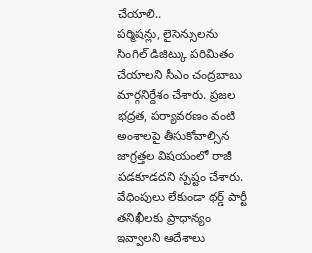చేయాలి..
పర్మిషన్లు, లైసెన్సులను సింగిల్ డిజిట్కు పరిమితం చేయాలని సీఎం చంద్రబాబు మార్గనిర్దేశం చేశారు. ప్రజల భద్రత, పర్యావరణం వంటి అంశాలపై తీసుకోవాల్సిన జాగ్రత్తల విషయంలో రాజీ పడకూడదని స్పష్టం చేశారు. వేధింపులు లేకుండా థర్డ్ పార్టీ తనిఖీలకు ప్రాధాన్యం ఇవ్వాలని ఆదేశాలు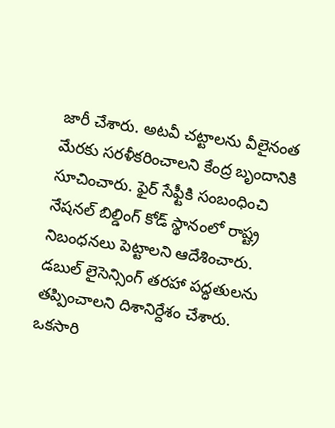జారీ చేశారు. అటవీ చట్టాలను వీలైనంత మేరకు సరళీకరించాలని కేంద్ర బృందానికి సూచించారు. ఫైర్ సేఫ్టీకి సంబంధించి నేషనల్ బిల్డింగ్ కోడ్ స్థానంలో రాష్ట్ర నిబంధనలు పెట్టాలని ఆదేశించారు. డబుల్ లైసెన్సింగ్ తరహా పద్ధతులను తప్పించాలని దిశానిర్దేశం చేశారు. ఒకసారి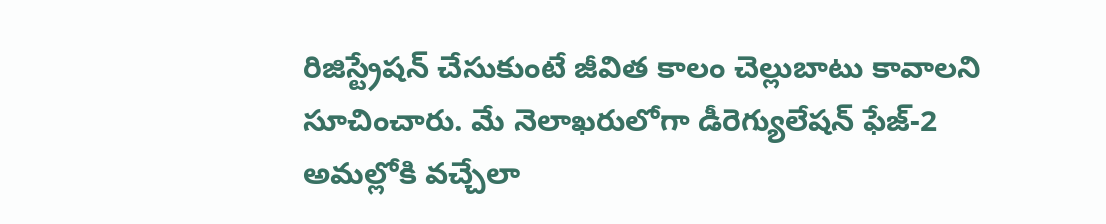రిజిస్ట్రేషన్ చేసుకుంటే జీవిత కాలం చెల్లుబాటు కావాలని సూచించారు. మే నెలాఖరులోగా డీరెగ్యులేషన్ ఫేజ్-2 అమల్లోకి వచ్చేలా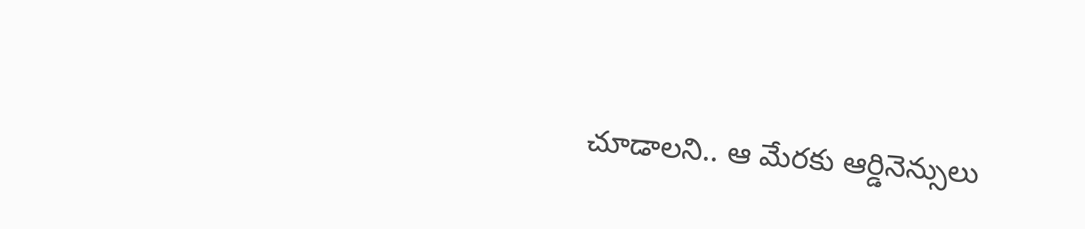చూడాలని.. ఆ మేరకు ఆర్డినెన్సులు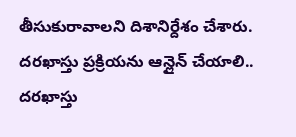తీసుకురావాలని దిశానిర్దేశం చేశారు.
దరఖాస్తు ప్రక్రియను ఆన్లైన్ చేయాలి..
దరఖాస్తు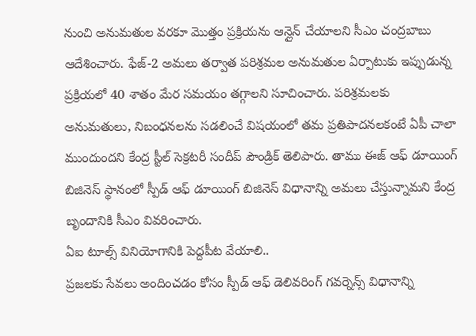నుంచి అనుమతుల వరకూ మొత్తం ప్రక్రియను ఆన్లైన్ చేయాలని సీఎం చంద్రబాబు ఆదేశించారు. ఫేజ్-2 అమలు తర్వాత పరిశ్రమల అనుమతుల ఏర్పాటుకు ఇప్పుడున్న ప్రక్రియలో 40 శాతం మేర సమయం తగ్గాలని సూచించారు. పరిశ్రమలకు అనుమతులు, నిబంధనలను సడలించే విషయంలో తమ ప్రతిపాదనలకంటే ఏపీ చాలా ముందుందని కేంద్ర స్టీల్ సెక్రటరీ సందీప్ పౌండ్రిక్ తెలిపారు. తాము ఈజ్ ఆఫ్ డూయింగ్ బిజినెస్ స్థానంలో స్పీడ్ ఆఫ్ డూయింగ్ బిజినెస్ విధానాన్ని అమలు చేస్తున్నామని కేంద్ర బృందానికి సీఎం వివరించారు.
ఏఐ టూల్స్ వినియోగానికి పెద్దపీట వేయాలి..
ప్రజలకు సేవలు అందించడం కోసం స్పీడ్ ఆఫ్ డెలివరింగ్ గవర్నెన్స్ విధానాన్ని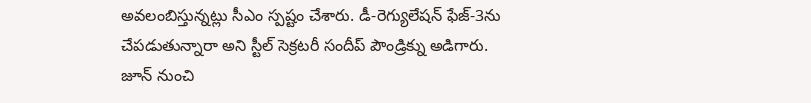అవలంబిస్తున్నట్లు సీఎం స్పష్టం చేశారు. డీ-రెగ్యులేషన్ ఫేజ్-3ను చేపడుతున్నారా అని స్టీల్ సెక్రటరీ సందీప్ పౌండ్రిక్ను అడిగారు. జూన్ నుంచి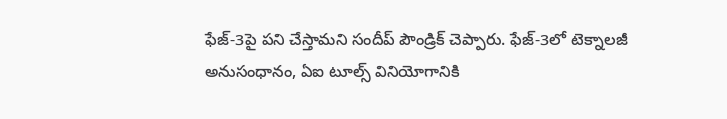ఫేజ్-3పై పని చేస్తామని సందీప్ పౌండ్రిక్ చెప్పారు. ఫేజ్-3లో టెక్నాలజీ అనుసంధానం, ఏఐ టూల్స్ వినియోగానికి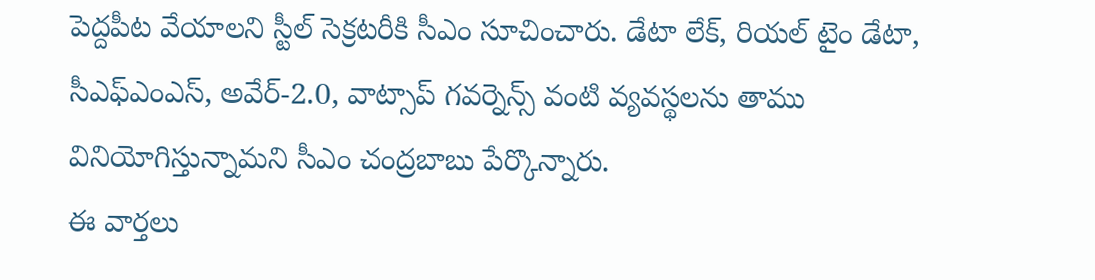పెద్దపీట వేయాలని స్టీల్ సెక్రటరీకి సీఎం సూచించారు. డేటా లేక్, రియల్ టైం డేటా, సీఎఫ్ఎంఎస్, అవేర్-2.0, వాట్సాప్ గవర్నెన్స్ వంటి వ్యవస్థలను తాము వినియోగిస్తున్నామని సీఎం చంద్రబాబు పేర్కొన్నారు.
ఈ వార్తలు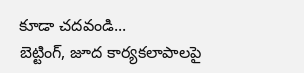కూడా చదవండి...
బెట్టింగ్, జూద కార్యకలాపాలపై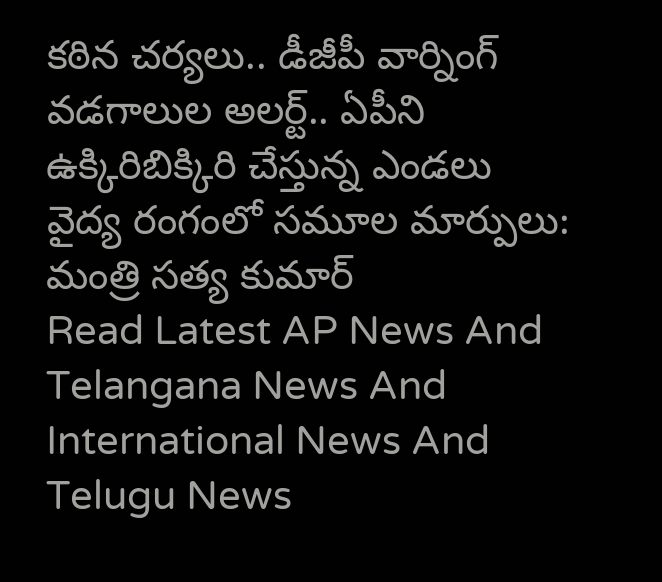కఠిన చర్యలు.. డీజీపీ వార్నింగ్
వడగాలుల అలర్ట్.. ఏపీని ఉక్కిరిబిక్కిరి చేస్తున్న ఎండలు
వైద్య రంగంలో సమూల మార్పులు: మంత్రి సత్య కుమార్
Read Latest AP News And Telangana News And International News And Telugu News